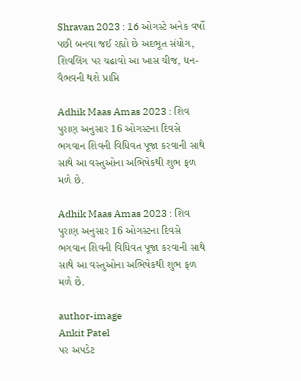Shravan 2023 : 16 ઓગસ્ટે અનેક વર્ષો પછી બનવા જઈ રહ્યો છે અદભૂત સંયોગ, શિવલિંગ પર ચઢાવો આ ખાસ ચીજ, ધન-વૈભવની થશે પ્રાપ્તિ

Adhik Maas Amas 2023 : શિવ પુરાણ અનુસાર 16 ઓગસ્ટના દિવસે ભગવાન શિવની વિધિવત પૂજા કરવાની સાથે સાથે આ વસ્તુઓના અભિષેકથી શુભ ફળ મળે છે.

Adhik Maas Amas 2023 : શિવ પુરાણ અનુસાર 16 ઓગસ્ટના દિવસે ભગવાન શિવની વિધિવત પૂજા કરવાની સાથે સાથે આ વસ્તુઓના અભિષેકથી શુભ ફળ મળે છે.

author-image
Ankit Patel
પર અપડેટ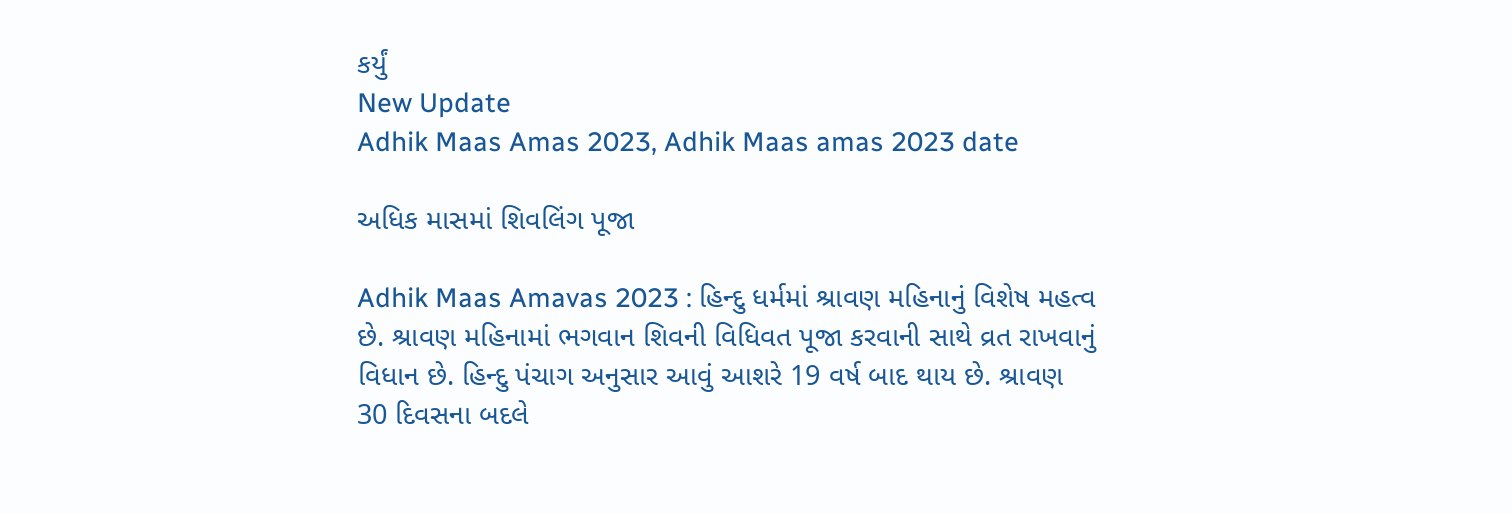કર્યું
New Update
Adhik Maas Amas 2023, Adhik Maas amas 2023 date

અધિક માસમાં શિવલિંગ પૂજા

Adhik Maas Amavas 2023 : હિન્દુ ધર્મમાં શ્રાવણ મહિનાનું વિશેષ મહત્વ છે. શ્રાવણ મહિનામાં ભગવાન શિવની વિધિવત પૂજા કરવાની સાથે વ્રત રાખવાનું વિધાન છે. હિન્દુ પંચાગ અનુસાર આવું આશરે 19 વર્ષ બાદ થાય છે. શ્રાવણ 30 દિવસના બદલે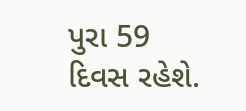પુરા 59 દિવસ રહેશે.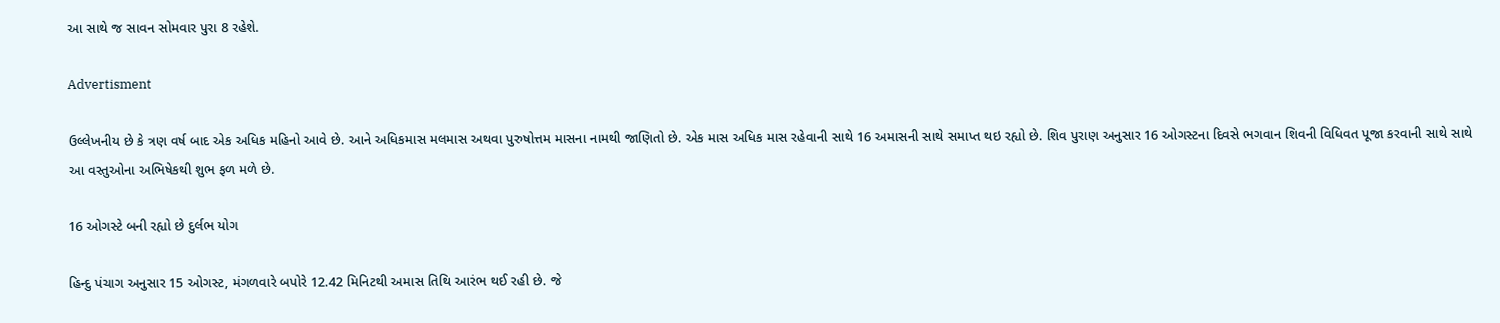આ સાથે જ સાવન સોમવાર પુરા 8 રહેશે.

Advertisment

ઉલ્લેખનીય છે કે ત્રણ વર્ષ બાદ એક અધિક મહિનો આવે છે. આને અધિકમાસ મલમાસ અથવા પુરુષોત્તમ માસના નામથી જાણિતો છે. એક માસ અધિક માસ રહેવાની સાથે 16 અમાસની સાથે સમાપ્ત થઇ રહ્યો છે. શિવ પુરાણ અનુસાર 16 ઓગસ્ટના દિવસે ભગવાન શિવની વિધિવત પૂજા કરવાની સાથે સાથે આ વસ્તુઓના અભિષેકથી શુભ ફળ મળે છે.

16 ઓગસ્ટે બની રહ્યો છે દુર્લભ યોગ

હિન્દુ પંચાગ અનુસાર 15 ઓગસ્ટ, મંગળવારે બપોરે 12.42 મિનિટથી અમાસ તિથિ આરંભ થઈ રહી છે. જે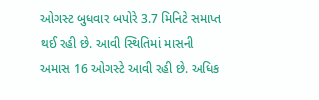ઓગસ્ટ બુધવાર બપોરે 3.7 મિનિટે સમાપ્ત થઈ રહી છે. આવી સ્થિતિમાં માસની અમાસ 16 ઓગસ્ટે આવી રહી છે. અધિક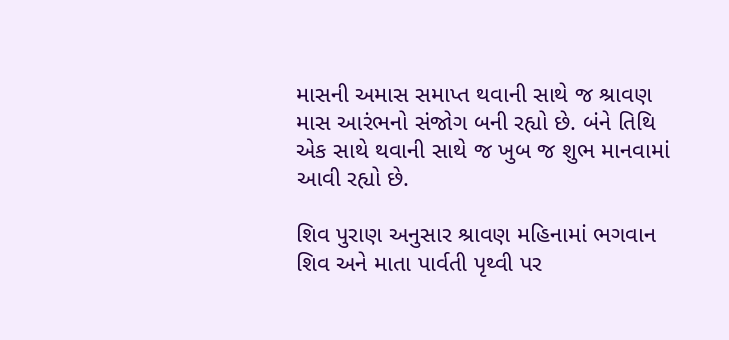માસની અમાસ સમાપ્ત થવાની સાથે જ શ્રાવણ માસ આરંભનો સંજોગ બની રહ્યો છે. બંને તિથિ એક સાથે થવાની સાથે જ ખુબ જ શુભ માનવામાં આવી રહ્યો છે.

શિવ પુરાણ અનુસાર શ્રાવણ મહિનામાં ભગવાન શિવ અને માતા પાર્વતી પૃથ્વી પર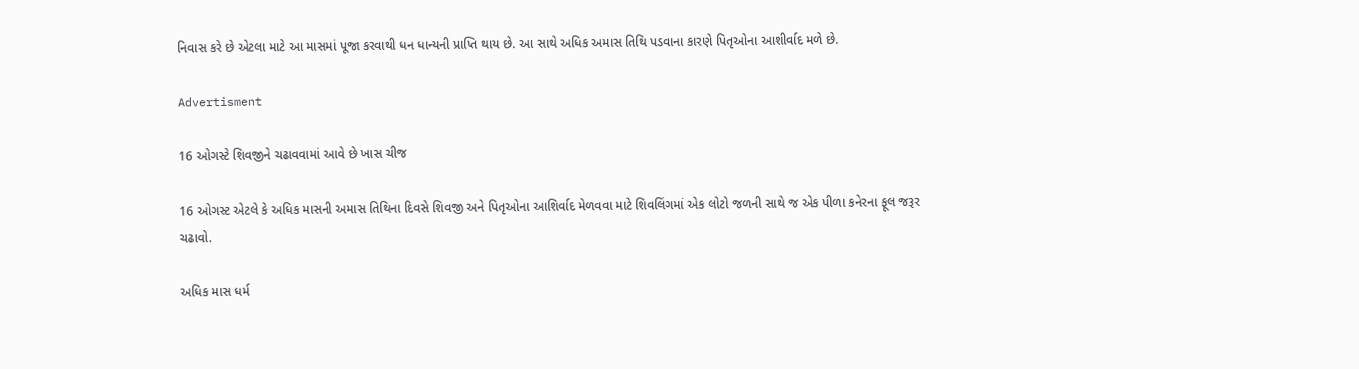નિવાસ કરે છે એટલા માટે આ માસમાં પૂજા કરવાથી ધન ધાન્યની પ્રાપ્તિ થાય છે. આ સાથે અધિક અમાસ તિથિ પડવાના કારણે પિતૃઓના આશીર્વાદ મળે છે.

Advertisment

16 ઓગસ્ટે શિવજીને ચઢાવવામાં આવે છે ખાસ ચીજ

16 ઓગસ્ટ એટલે કે અધિક માસની અમાસ તિથિના દિવસે શિવજી અને પિતૃઓના આશિર્વાદ મેળવવા માટે શિવલિંગમાં એક લોટો જળની સાથે જ એક પીળા કનેરના ફૂલ જરૂર ચઢાવો.

અધિક માસ ધર્મ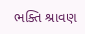ભક્તિ શ્રાવણ